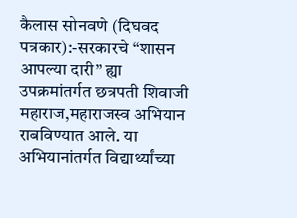कैलास सोनवणे (दिघवद पत्रकार):-सरकारचे “शासन आपल्या दारी” ह्या उपक्रमांतर्गत छत्रपती शिवाजी महाराज,महाराजस्व अभियान राबविण्यात आले. या अभियानांतर्गत विद्यार्थ्यांच्या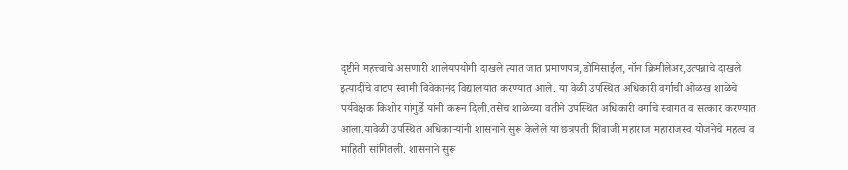दृष्टीने महत्त्वाचे असणारी शालेयपयोगी दाखले त्यात जात प्रमाणपत्र,डोमिसाईल, नॉन क्रिमीलेअर,उत्पन्नाचे दाखले इत्यादींचे वाटप स्वामी विवेकानंद विद्यालयात करण्यात आले. या वेळी उपस्थित अधिकारी वर्गाची ओळख शाळेचे पर्यवेक्षक किशोर गांगुर्डे यांनी करून दिली.तसेच शाळेच्या वतीने उपस्थित अधिकारी वर्गाचे स्वागत व सत्कार करण्यात आला.यावेळी उपस्थित अधिकाऱ्यांनी शासनाने सुरू केलेले या छत्रपती शिवाजी महाराज महाराजस्व योजनेचे महत्व व माहिती सांगितली. शासनाने सुरू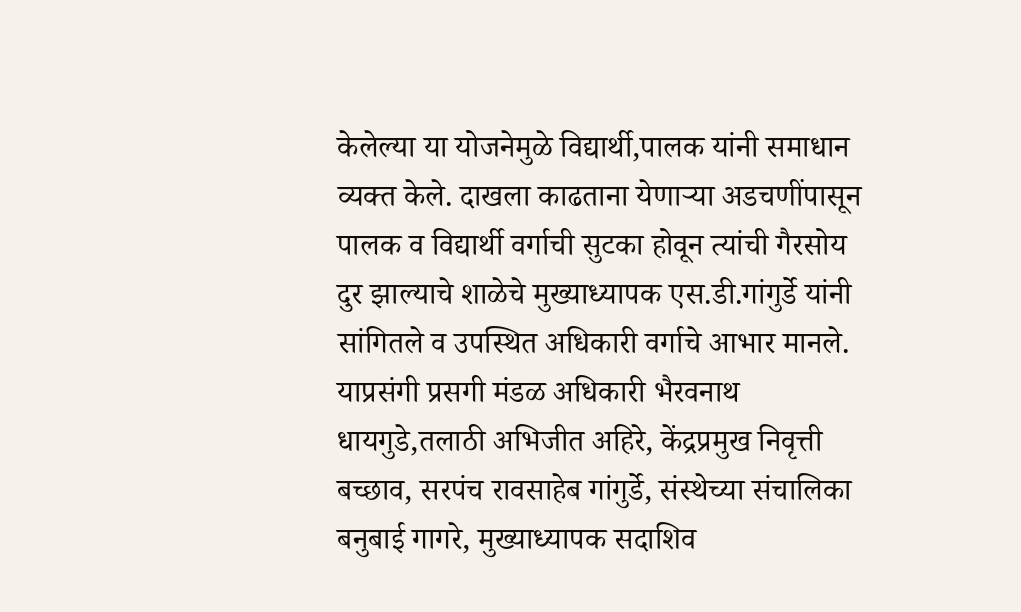केलेल्या या योजनेमुळे विद्यार्थी,पालक यांनी समाधान व्यक्त केले. दाखला काढताना येणाऱ्या अडचणींपासून पालक व विद्यार्थी वर्गाची सुटका होवून त्यांची गैरसोय दुर झाल्याचे शाळेचे मुख्याध्यापक एस.डी.गांगुर्डे यांनी सांगितले व उपस्थित अधिकारी वर्गाचे आभार मानले. याप्रसंगी प्रसगी मंडळ अधिकारी भैरवनाथ धायगुडे,तलाठी अभिजीत अहिरे, केंद्रप्रमुख निवृत्ती बच्छाव, सरपंच रावसाहेब गांगुर्डे, संस्थेच्या संचालिका बनुबाई गागरे, मुख्याध्यापक सदाशिव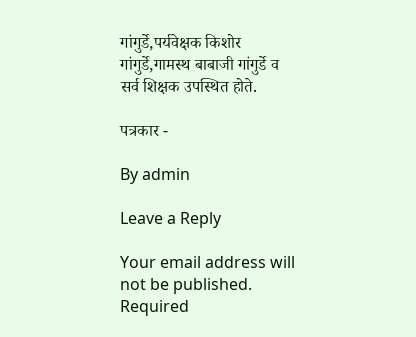गांगुर्डे,पर्यवेक्षक किशोर गांगुर्डे,गामस्थ बाबाजी गांगुर्डे व सर्व शिक्षक उपस्थित होते.

पत्रकार -

By admin

Leave a Reply

Your email address will not be published. Required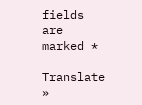fields are marked *

Translate »